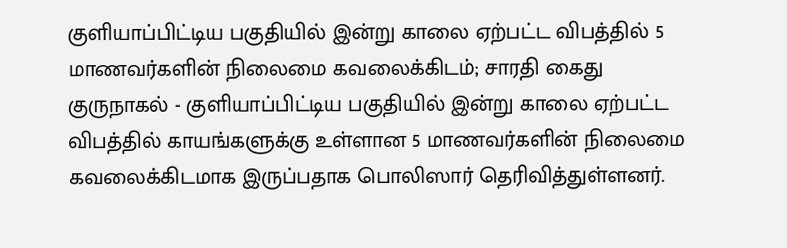குளியாப்பிட்டிய பகுதியில் இன்று காலை ஏற்பட்ட விபத்தில் 5 மாணவர்களின் நிலைமை கவலைக்கிடம்; சாரதி கைது
குருநாகல் - குளியாப்பிட்டிய பகுதியில் இன்று காலை ஏற்பட்ட விபத்தில் காயங்களுக்கு உள்ளான 5 மாணவர்களின் நிலைமை கவலைக்கிடமாக இருப்பதாக பொலிஸார் தெரிவித்துள்ளனர்.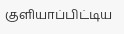குளியாப்பிட்டிய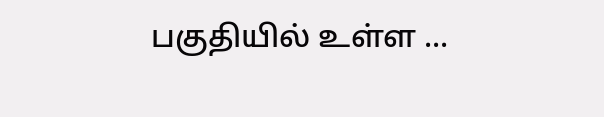பகுதியில் உள்ள ...